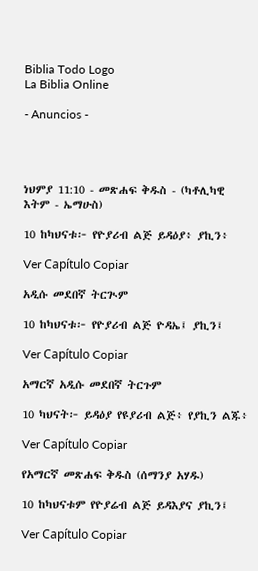Biblia Todo Logo
La Biblia Online

- Anuncios -




ነህምያ 11:10 - መጽሐፍ ቅዱስ - (ካቶሊካዊ እትም - ኤማሁስ)

10 ከካህናቱ፦ የዮያሪብ ልጅ ይዳዕያ፥ ያኪን፥

Ver Capítulo Copiar

አዲሱ መደበኛ ትርጒም

10 ከካህናቱ፦ የዮያሪብ ልጅ ዮዳኤ፤ ያኪን፤

Ver Capítulo Copiar

አማርኛ አዲሱ መደበኛ ትርጉም

10 ካህናት፦ ይዳዕያ የዩያሪብ ልጅ፥ የያኪን ልጁ፥

Ver Capítulo Copiar

የአማርኛ መጽሐፍ ቅዱስ (ሰማንያ አሃዱ)

10 ከካህናቱም የዮያሬብ ልጅ ይዳእያና ያኪን፤

Ver Capítulo Copiar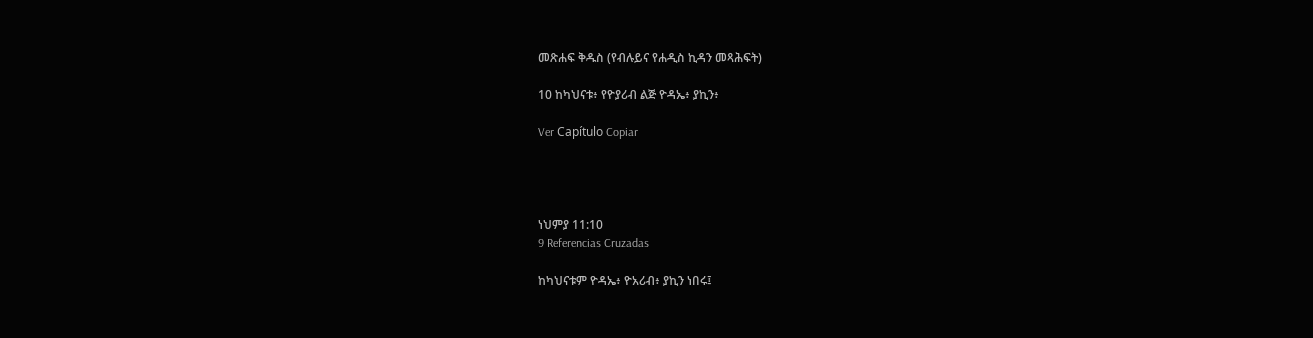መጽሐፍ ቅዱስ (የብሉይና የሐዲስ ኪዳን መጻሕፍት)

10 ከካህናቱ፥ የዮያሪብ ልጅ ዮዳኤ፥ ያኪን፥

Ver Capítulo Copiar




ነህምያ 11:10
9 Referencias Cruzadas

ከካህናቱም ዮዳኤ፥ ዮአሪብ፥ ያኪን ነበሩ፤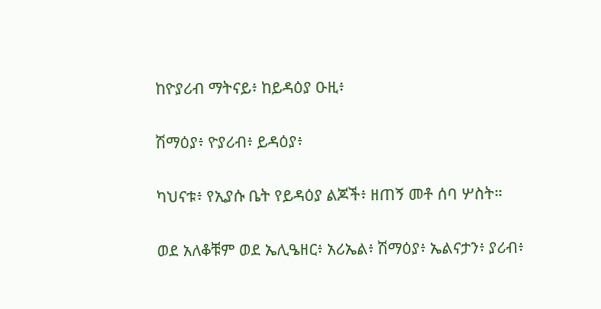ከዮያሪብ ማትናይ፥ ከይዳዕያ ዑዚ፥


ሽማዕያ፥ ዮያሪብ፥ ይዳዕያ፥


ካህናቱ፥ የኢያሱ ቤት የይዳዕያ ልጆች፥ ዘጠኝ መቶ ሰባ ሦስት።


ወደ አለቆቹም ወደ ኤሊዔዘር፥ አሪኤል፥ ሽማዕያ፥ ኤልናታን፥ ያሪብ፥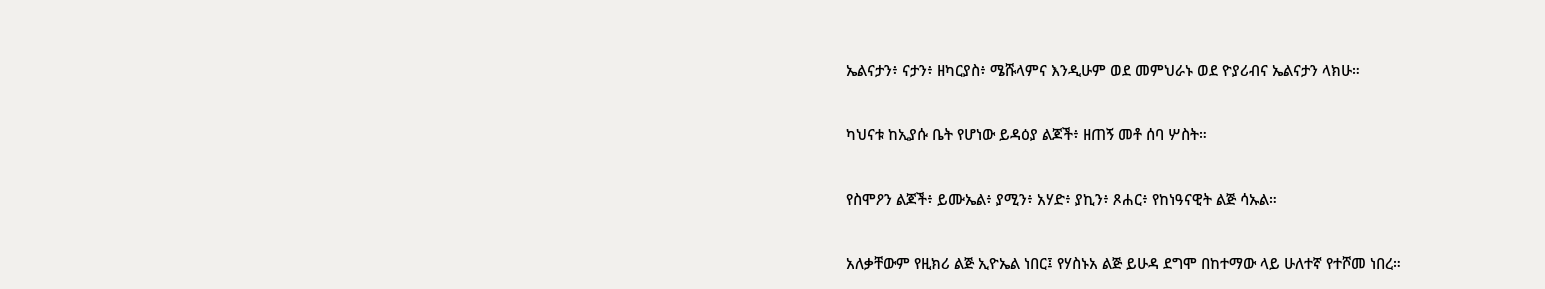ኤልናታን፥ ናታን፥ ዘካርያስ፥ ሜሹላምና እንዲሁም ወደ መምህራኑ ወደ ዮያሪብና ኤልናታን ላክሁ።


ካህናቱ ከኢያሱ ቤት የሆነው ይዳዕያ ልጆች፥ ዘጠኝ መቶ ሰባ ሦስት።


የስሞዖን ልጆች፥ ይሙኤል፥ ያሚን፥ አሃድ፥ ያኪን፥ ጾሐር፥ የከነዓናዊት ልጅ ሳኡል።


አለቃቸውም የዚክሪ ልጅ ኢዮኤል ነበር፤ የሃስኑአ ልጅ ይሁዳ ደግሞ በከተማው ላይ ሁለተኛ የተሾመ ነበረ።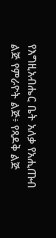የእግዚአብሔር ቤት አለቃ የአሒጡብ ልጅ የምራዮት ልጅ፥ የጻዶቅ ልጅ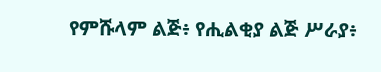የምሹላም ልጅ፥ የሒልቂያ ልጅ ሥራያ፥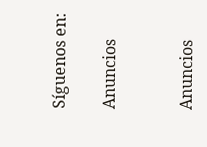Síguenos en:

Anuncios


Anuncios